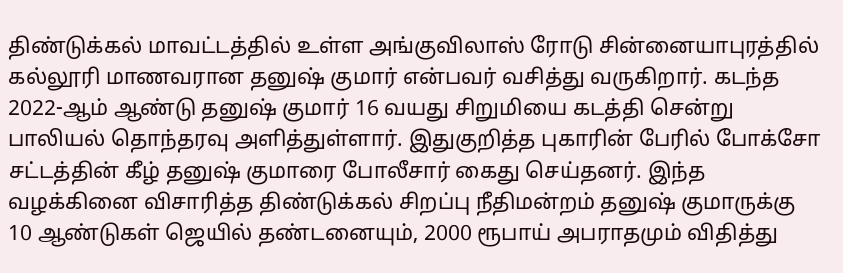திண்டுக்கல் மாவட்டத்தில் உள்ள அங்குவிலாஸ் ரோடு சின்னையாபுரத்தில் கல்லூரி மாணவரான தனுஷ் குமார் என்பவர் வசித்து வருகிறார். கடந்த 2022-ஆம் ஆண்டு தனுஷ் குமார் 16 வயது சிறுமியை கடத்தி சென்று பாலியல் தொந்தரவு அளித்துள்ளார். இதுகுறித்த புகாரின் பேரில் போக்சோ சட்டத்தின் கீழ் தனுஷ் குமாரை போலீசார் கைது செய்தனர். இந்த வழக்கினை விசாரித்த திண்டுக்கல் சிறப்பு நீதிமன்றம் தனுஷ் குமாருக்கு 10 ஆண்டுகள் ஜெயில் தண்டனையும், 2000 ரூபாய் அபராதமும் விதித்து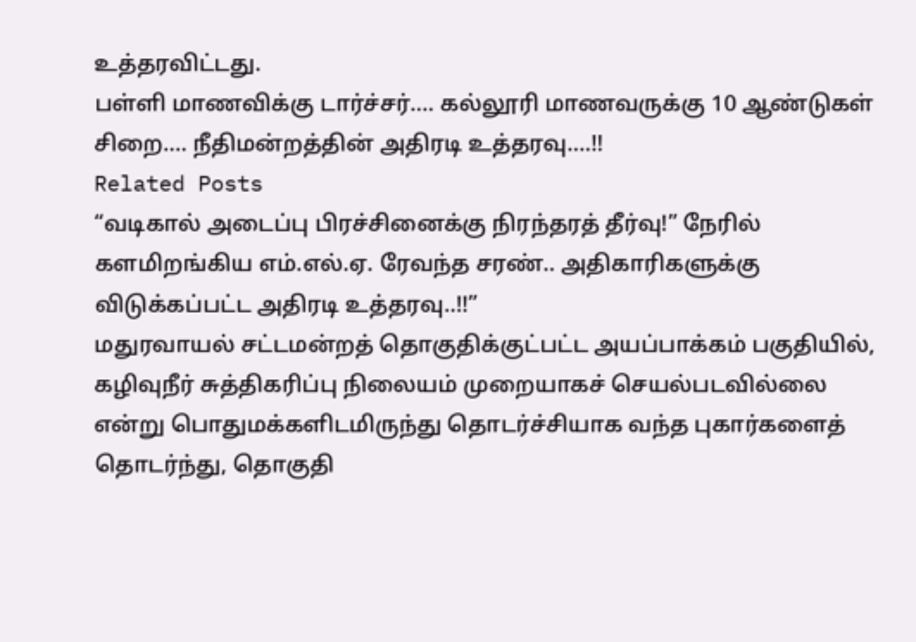உத்தரவிட்டது.
பள்ளி மாணவிக்கு டார்ச்சர்…. கல்லூரி மாணவருக்கு 10 ஆண்டுகள் சிறை…. நீதிமன்றத்தின் அதிரடி உத்தரவு….!!
Related Posts
“வடிகால் அடைப்பு பிரச்சினைக்கு நிரந்தரத் தீர்வு!” நேரில் களமிறங்கிய எம்.எல்.ஏ. ரேவந்த சரண்.. அதிகாரிகளுக்கு விடுக்கப்பட்ட அதிரடி உத்தரவு..!!”
மதுரவாயல் சட்டமன்றத் தொகுதிக்குட்பட்ட அயப்பாக்கம் பகுதியில், கழிவுநீர் சுத்திகரிப்பு நிலையம் முறையாகச் செயல்படவில்லை என்று பொதுமக்களிடமிருந்து தொடர்ச்சியாக வந்த புகார்களைத் தொடர்ந்து, தொகுதி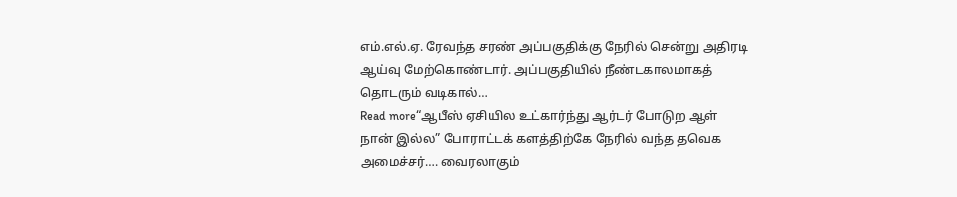எம்.எல்.ஏ. ரேவந்த சரண் அப்பகுதிக்கு நேரில் சென்று அதிரடி ஆய்வு மேற்கொண்டார். அப்பகுதியில் நீண்டகாலமாகத் தொடரும் வடிகால்…
Read more“ஆபீஸ் ஏசியில உட்கார்ந்து ஆர்டர் போடுற ஆள் நான் இல்ல” போராட்டக் களத்திற்கே நேரில் வந்த தவெக அமைச்சர்…. வைரலாகும்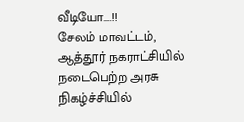வீடியோ….!!
சேலம் மாவட்டம், ஆத்தூர் நகராட்சியில் நடைபெற்ற அரசு நிகழ்ச்சியில்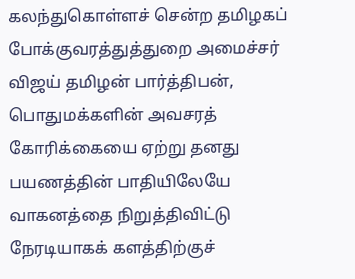கலந்துகொள்ளச் சென்ற தமிழகப் போக்குவரத்துத்துறை அமைச்சர் விஜய் தமிழன் பார்த்திபன், பொதுமக்களின் அவசரத் கோரிக்கையை ஏற்று தனது பயணத்தின் பாதியிலேயே வாகனத்தை நிறுத்திவிட்டு நேரடியாகக் களத்திற்குச்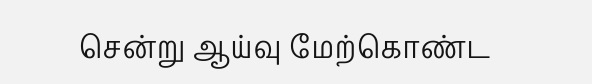சென்று ஆய்வு மேற்கொண்ட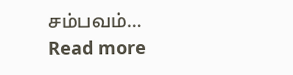சம்பவம்…
Read more